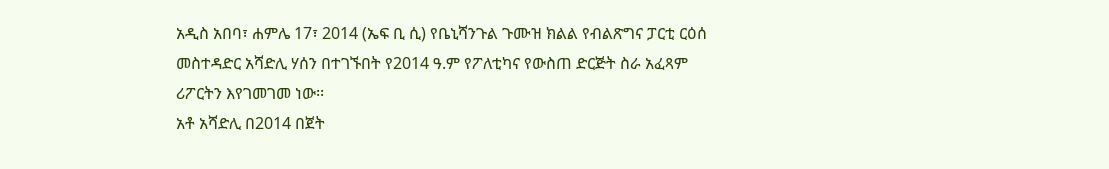አዲስ አበባ፣ ሐምሌ 17፣ 2014 (ኤፍ ቢ ሲ) የቤኒሻንጉል ጉሙዝ ክልል የብልጽግና ፓርቲ ርዕሰ መስተዳድር አሻድሊ ሃሰን በተገኙበት የ2014 ዓ.ም የፖለቲካና የውስጠ ድርጅት ስራ አፈጻም ሪፖርትን እየገመገመ ነው፡፡
አቶ አሻድሊ በ2014 በጀት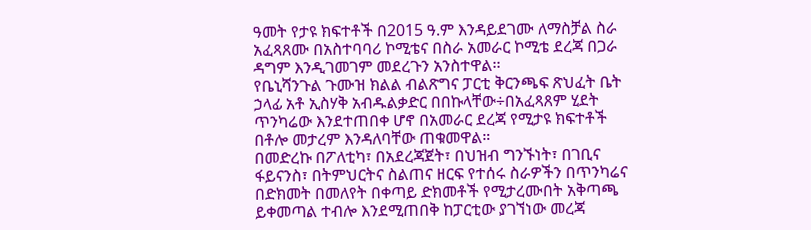ዓመት የታዩ ክፍተቶች በ2015 ዓ.ም እንዳይደገሙ ለማስቻል ስራ አፈጻጸሙ በአስተባባሪ ኮሚቴና በስራ አመራር ኮሚቴ ደረጃ በጋራ ዳግም እንዲገመገም መደረጉን አንስተዋል፡፡
የቤኒሻንጉል ጉሙዝ ክልል ብልጽግና ፓርቲ ቅርንጫፍ ጽህፈት ቤት ኃላፊ አቶ ኢስሃቅ አብዱልቃድር በበኩላቸው÷በአፈጻጸም ሂደት ጥንካሬው እንደተጠበቀ ሆኖ በአመራር ደረጃ የሚታዩ ክፍተቶች በቶሎ መታረም እንዳለባቸው ጠቁመዋል።
በመድረኩ በፖለቲካ፣ በአደረጃጀት፣ በህዝብ ግንኙነት፣ በገቢና ፋይናንስ፣ በትምህርትና ስልጠና ዘርፍ የተሰሩ ስራዎችን በጥንካሬና በድክመት በመለየት በቀጣይ ድክመቶች የሚታረሙበት አቅጣጫ ይቀመጣል ተብሎ እንደሚጠበቅ ከፓርቲው ያገኘነው መረጃ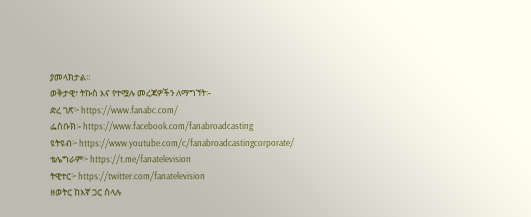ያመላክታል፡፡
ወቅታዊ፣ ትኩስ እና የተሟሉ መረጃዎችን ለማግኘት፡-
ድረ ገጽ፦ https://www.fanabc.com/
ፌስቡክ፡- https://www.facebook.com/fanabroadcasting
ዩትዩብ፦ https://www.youtube.com/c/fanabroadcastingcorporate/
ቴሌግራም፦ https://t.me/fanatelevision
ትዊተር፦ https://twitter.com/fanatelevision
ዘወትር ከእኛ ጋር ስላሉ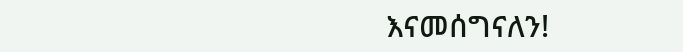እናመሰግናለን!